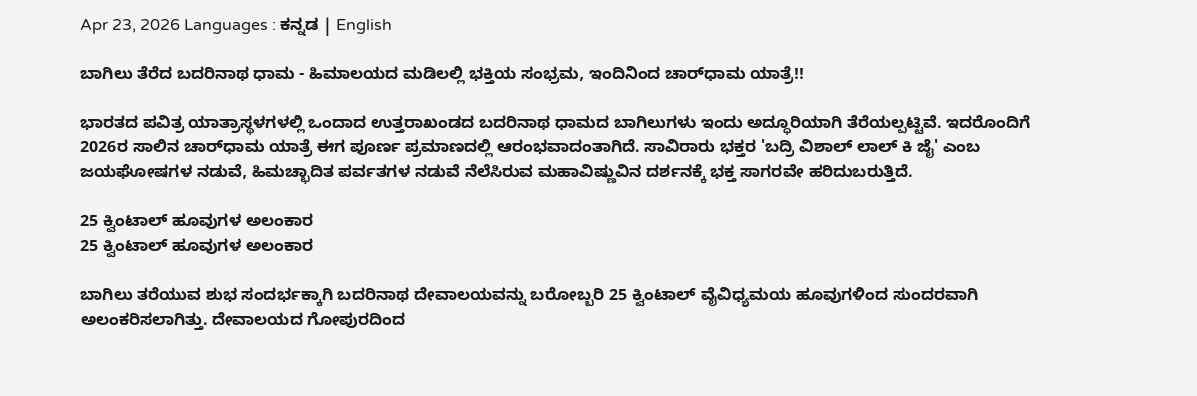Apr 23, 2026 Languages : ಕನ್ನಡ | English

ಬಾಗಿಲು ತೆರೆದ ಬದರಿನಾಥ ಧಾಮ - ಹಿಮಾಲಯದ ಮಡಿಲಲ್ಲಿ ಭಕ್ತಿಯ ಸಂಭ್ರಮ, ಇಂದಿನಿಂದ ಚಾರ್‌ಧಾಮ ಯಾತ್ರೆ!!

ಭಾರತದ ಪವಿತ್ರ ಯಾತ್ರಾಸ್ಥಳಗಳಲ್ಲಿ ಒಂದಾದ ಉತ್ತರಾಖಂಡದ ಬದರಿನಾಥ ಧಾಮದ ಬಾಗಿಲುಗಳು ಇಂದು ಅದ್ಧೂರಿಯಾಗಿ ತೆರೆಯಲ್ಪಟ್ಟಿವೆ. ಇದರೊಂದಿಗೆ 2026ರ ಸಾಲಿನ ಚಾರ್‌ಧಾಮ ಯಾತ್ರೆ ಈಗ ಪೂರ್ಣ ಪ್ರಮಾಣದಲ್ಲಿ ಆರಂಭವಾದಂತಾಗಿದೆ. ಸಾವಿರಾರು ಭಕ್ತರ 'ಬದ್ರಿ ವಿಶಾಲ್ ಲಾಲ್ ಕಿ ಜೈ' ಎಂಬ ಜಯಘೋಷಗಳ ನಡುವೆ, ಹಿಮಚ್ಛಾದಿತ ಪರ್ವತಗಳ ನಡುವೆ ನೆಲೆಸಿರುವ ಮಹಾವಿಷ್ಣುವಿನ ದರ್ಶನಕ್ಕೆ ಭಕ್ತ ಸಾಗರವೇ ಹರಿದುಬರುತ್ತಿದೆ.

25 ಕ್ವಿಂಟಾಲ್ ಹೂವುಗಳ ಅಲಂಕಾರ
25 ಕ್ವಿಂಟಾಲ್ ಹೂವುಗಳ ಅಲಂಕಾರ

ಬಾಗಿಲು ತರೆಯುವ ಶುಭ ಸಂದರ್ಭಕ್ಕಾಗಿ ಬದರಿನಾಥ ದೇವಾಲಯವನ್ನು ಬರೋಬ್ಬರಿ 25 ಕ್ವಿಂಟಾಲ್ ವೈವಿಧ್ಯಮಯ ಹೂವುಗಳಿಂದ ಸುಂದರವಾಗಿ ಅಲಂಕರಿಸಲಾಗಿತ್ತು. ದೇವಾಲಯದ ಗೋಪುರದಿಂದ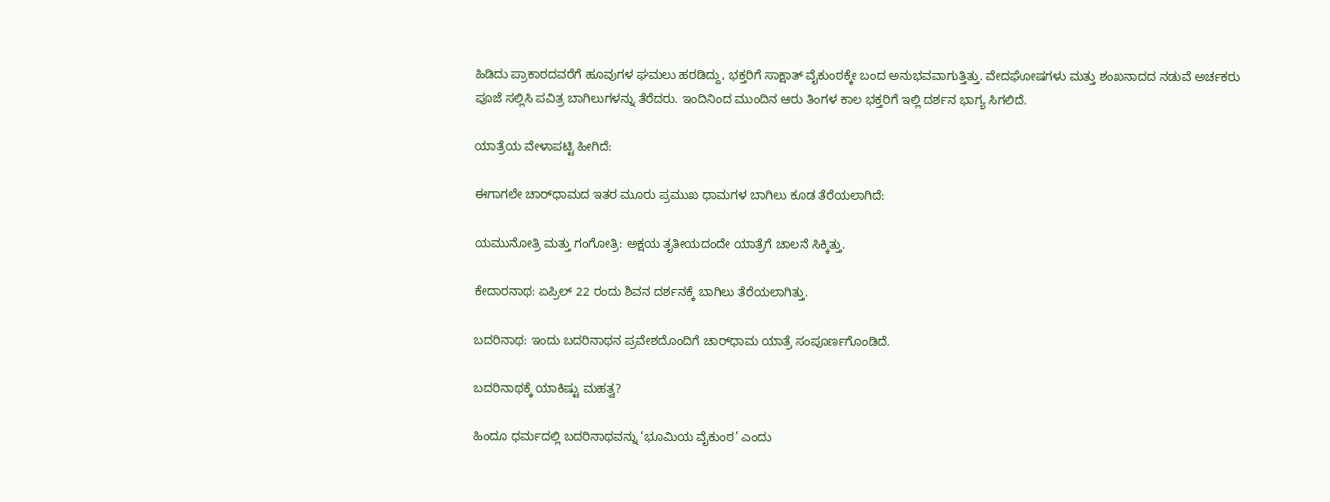ಹಿಡಿದು ಪ್ರಾಕಾರದವರೆಗೆ ಹೂವುಗಳ ಘಮಲು ಹರಡಿದ್ದು, ಭಕ್ತರಿಗೆ ಸಾಕ್ಷಾತ್ ವೈಕುಂಠಕ್ಕೇ ಬಂದ ಅನುಭವವಾಗುತ್ತಿತ್ತು. ವೇದಘೋಷಗಳು ಮತ್ತು ಶಂಖನಾದದ ನಡುವೆ ಅರ್ಚಕರು ಪೂಜೆ ಸಲ್ಲಿಸಿ ಪವಿತ್ರ ಬಾಗಿಲುಗಳನ್ನು ತೆರೆದರು. ಇಂದಿನಿಂದ ಮುಂದಿನ ಆರು ತಿಂಗಳ ಕಾಲ ಭಕ್ತರಿಗೆ ಇಲ್ಲಿ ದರ್ಶನ ಭಾಗ್ಯ ಸಿಗಲಿದೆ.

ಯಾತ್ರೆಯ ವೇಳಾಪಟ್ಟಿ ಹೀಗಿದೆ:

ಈಗಾಗಲೇ ಚಾರ್‌ಧಾಮದ ಇತರ ಮೂರು ಪ್ರಮುಖ ಧಾಮಗಳ ಬಾಗಿಲು ಕೂಡ ತೆರೆಯಲಾಗಿದೆ:

ಯಮುನೋತ್ರಿ ಮತ್ತು ಗಂಗೋತ್ರಿ: ಅಕ್ಷಯ ತೃತೀಯದಂದೇ ಯಾತ್ರೆಗೆ ಚಾಲನೆ ಸಿಕ್ಕಿತ್ತು.

ಕೇದಾರನಾಥ: ಏಪ್ರಿಲ್ 22 ರಂದು ಶಿವನ ದರ್ಶನಕ್ಕೆ ಬಾಗಿಲು ತೆರೆಯಲಾಗಿತ್ತು.

ಬದರಿನಾಥ: ಇಂದು ಬದರಿನಾಥನ ಪ್ರವೇಶದೊಂದಿಗೆ ಚಾರ್‌ಧಾಮ ಯಾತ್ರೆ ಸಂಪೂರ್ಣಗೊಂಡಿದೆ.

ಬದರಿನಾಥಕ್ಕೆ ಯಾಕಿಷ್ಟು ಮಹತ್ವ?

ಹಿಂದೂ ಧರ್ಮದಲ್ಲಿ ಬದರಿನಾಥವನ್ನು ‘ಭೂಮಿಯ ವೈಕುಂಠ’ ಎಂದು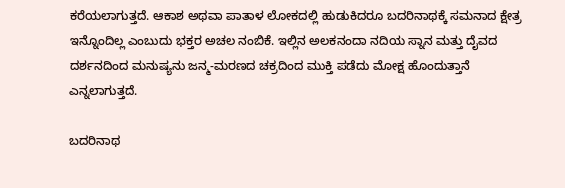ಕರೆಯಲಾಗುತ್ತದೆ. ಆಕಾಶ ಅಥವಾ ಪಾತಾಳ ಲೋಕದಲ್ಲಿ ಹುಡುಕಿದರೂ ಬದರಿನಾಥಕ್ಕೆ ಸಮನಾದ ಕ್ಷೇತ್ರ ಇನ್ನೊಂದಿಲ್ಲ ಎಂಬುದು ಭಕ್ತರ ಅಚಲ ನಂಬಿಕೆ. ಇಲ್ಲಿನ ಅಲಕನಂದಾ ನದಿಯ ಸ್ನಾನ ಮತ್ತು ದೈವದ ದರ್ಶನದಿಂದ ಮನುಷ್ಯನು ಜನ್ಮ-ಮರಣದ ಚಕ್ರದಿಂದ ಮುಕ್ತಿ ಪಡೆದು ಮೋಕ್ಷ ಹೊಂದುತ್ತಾನೆ ಎನ್ನಲಾಗುತ್ತದೆ.

ಬದರಿನಾಥ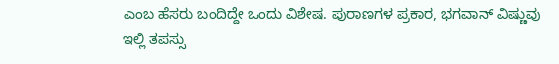ಎಂಬ ಹೆಸರು ಬಂದಿದ್ದೇ ಒಂದು ವಿಶೇಷ. ಪುರಾಣಗಳ ಪ್ರಕಾರ, ಭಗವಾನ್ ವಿಷ್ಣುವು ಇಲ್ಲಿ ತಪಸ್ಸು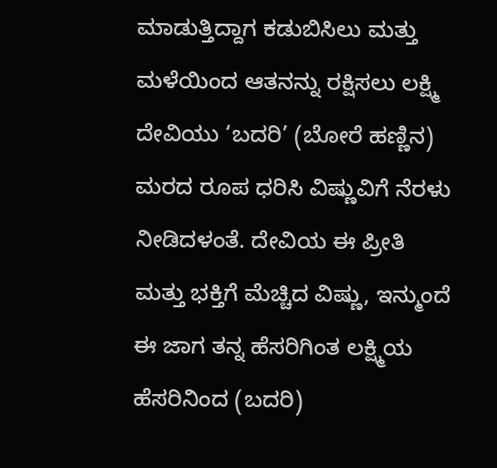ಮಾಡುತ್ತಿದ್ದಾಗ ಕಡುಬಿಸಿಲು ಮತ್ತು ಮಳೆಯಿಂದ ಆತನನ್ನು ರಕ್ಷಿಸಲು ಲಕ್ಷ್ಮಿ ದೇವಿಯು ‘ಬದರಿ’ (ಬೋರೆ ಹಣ್ಣಿನ) ಮರದ ರೂಪ ಧರಿಸಿ ವಿಷ್ಣುವಿಗೆ ನೆರಳು ನೀಡಿದಳಂತೆ. ದೇವಿಯ ಈ ಪ್ರೀತಿ ಮತ್ತು ಭಕ್ತಿಗೆ ಮೆಚ್ಚಿದ ವಿಷ್ಣು, ಇನ್ಮುಂದೆ ಈ ಜಾಗ ತನ್ನ ಹೆಸರಿಗಿಂತ ಲಕ್ಷ್ಮಿಯ ಹೆಸರಿನಿಂದ (ಬದರಿ)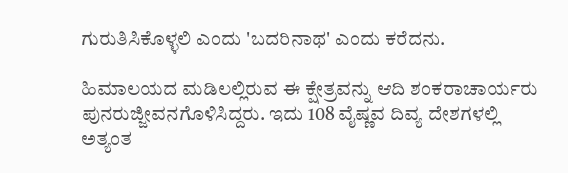ಗುರುತಿಸಿಕೊಳ್ಳಲಿ ಎಂದು 'ಬದರಿನಾಥ' ಎಂದು ಕರೆದನು.

ಹಿಮಾಲಯದ ಮಡಿಲಲ್ಲಿರುವ ಈ ಕ್ಷೇತ್ರವನ್ನು ಆದಿ ಶಂಕರಾಚಾರ್ಯರು ಪುನರುಜ್ಜೀವನಗೊಳಿಸಿದ್ದರು. ಇದು 108 ವೈಷ್ಣವ ದಿವ್ಯ ದೇಶಗಳಲ್ಲಿ ಅತ್ಯಂತ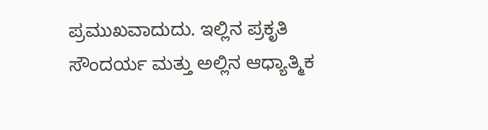ಪ್ರಮುಖವಾದುದು. ಇಲ್ಲಿನ ಪ್ರಕೃತಿ ಸೌಂದರ್ಯ ಮತ್ತು ಅಲ್ಲಿನ ಆಧ್ಯಾತ್ಮಿಕ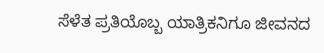ಸೆಳೆತ ಪ್ರತಿಯೊಬ್ಬ ಯಾತ್ರಿಕನಿಗೂ ಜೀವನದ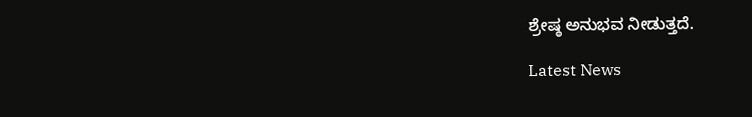ಶ್ರೇಷ್ಠ ಅನುಭವ ನೀಡುತ್ತದೆ.

Latest News